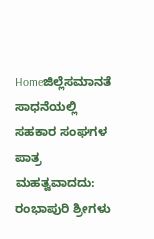Homeಜಿಲ್ಲೆಸಮಾನತೆ ಸಾಧನೆಯಲ್ಲಿ ಸಹಕಾರ ಸಂಘಗಳ ಪಾತ್ರ ಮಹತ್ವವಾದದು: ರಂಭಾಪುರಿ ಶ್ರೀಗಳು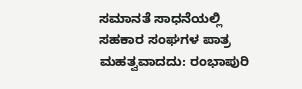ಸಮಾನತೆ ಸಾಧನೆಯಲ್ಲಿ ಸಹಕಾರ ಸಂಘಗಳ ಪಾತ್ರ ಮಹತ್ವವಾದದು: ರಂಭಾಪುರಿ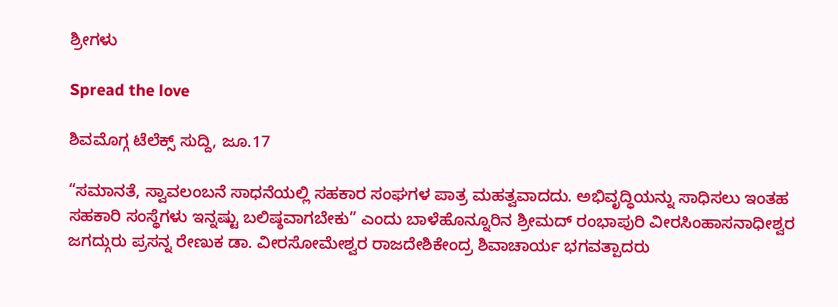ಶ್ರೀಗಳು

Spread the love

ಶಿವಮೊಗ್ಗ ಟೆಲೆಕ್ಸ್ ಸುದ್ದಿ, ಜೂ.17

“ಸಮಾನತೆ, ಸ್ವಾವಲಂಬನೆ ಸಾಧನೆಯಲ್ಲಿ ಸಹಕಾರ ಸಂಘಗಳ ಪಾತ್ರ ಮಹತ್ವವಾದದು. ಅಭಿವೃದ್ಧಿಯನ್ನು ಸಾಧಿಸಲು ಇಂತಹ ಸಹಕಾರಿ ಸಂಸ್ಥೆಗಳು ಇನ್ನಷ್ಟು ಬಲಿಷ್ಠವಾಗಬೇಕು” ಎಂದು ಬಾಳೆಹೊನ್ನೂರಿನ ಶ್ರೀಮದ್ ರಂಭಾಪುರಿ ವೀರಸಿಂಹಾಸನಾಧೀಶ್ವರ ಜಗದ್ಗುರು ಪ್ರಸನ್ನ ರೇಣುಕ ಡಾ. ವೀರಸೋಮೇಶ್ವರ ರಾಜದೇಶಿಕೇಂದ್ರ ಶಿವಾಚಾರ್ಯ ಭಗವತ್ಪಾದರು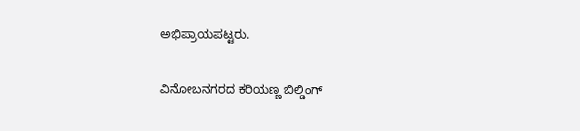ಅಭಿಪ್ರಾಯಪಟ್ಟರು.

ವಿನೋಬನಗರದ ಕರಿಯಣ್ಣ ಬಿಲ್ಡಿಂಗ್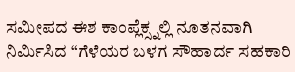ಸಮೀಪದ ಈಶ ಕಾಂಪ್ಲೆಕ್ಸ್ನಲ್ಲಿ ನೂತನವಾಗಿ ನಿರ್ಮಿಸಿದ “ಗೆಳೆಯರ ಬಳಗ ಸೌಹಾರ್ದ ಸಹಕಾರಿ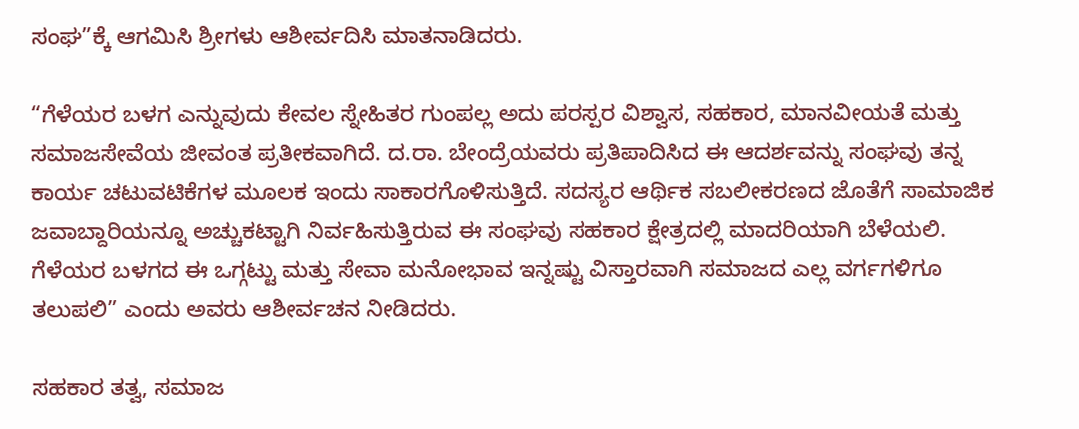ಸಂಘ”ಕ್ಕೆ ಆಗಮಿಸಿ ಶ್ರೀಗಳು ಆಶೀರ್ವದಿಸಿ ಮಾತನಾಡಿದರು.

“ಗೆಳೆಯರ ಬಳಗ ಎನ್ನುವುದು ಕೇವಲ ಸ್ನೇಹಿತರ ಗುಂಪಲ್ಲ ಅದು ಪರಸ್ಪರ ವಿಶ್ವಾಸ, ಸಹಕಾರ, ಮಾನವೀಯತೆ ಮತ್ತು ಸಮಾಜಸೇವೆಯ ಜೀವಂತ ಪ್ರತೀಕವಾಗಿದೆ. ದ.ರಾ. ಬೇಂದ್ರೆಯವರು ಪ್ರತಿಪಾದಿಸಿದ ಈ ಆದರ್ಶವನ್ನು ಸಂಘವು ತನ್ನ ಕಾರ್ಯ ಚಟುವಟಿಕೆಗಳ ಮೂಲಕ ಇಂದು ಸಾಕಾರಗೊಳಿಸುತ್ತಿದೆ. ಸದಸ್ಯರ ಆರ್ಥಿಕ ಸಬಲೀಕರಣದ ಜೊತೆಗೆ ಸಾಮಾಜಿಕ ಜವಾಬ್ದಾರಿಯನ್ನೂ ಅಚ್ಚುಕಟ್ಟಾಗಿ ನಿರ್ವಹಿಸುತ್ತಿರುವ ಈ ಸಂಘವು ಸಹಕಾರ ಕ್ಷೇತ್ರದಲ್ಲಿ ಮಾದರಿಯಾಗಿ ಬೆಳೆಯಲಿ. ಗೆಳೆಯರ ಬಳಗದ ಈ ಒಗ್ಗಟ್ಟು ಮತ್ತು ಸೇವಾ ಮನೋಭಾವ ಇನ್ನಷ್ಟು ವಿಸ್ತಾರವಾಗಿ ಸಮಾಜದ ಎಲ್ಲ ವರ್ಗಗಳಿಗೂ ತಲುಪಲಿ” ಎಂದು ಅವರು ಆಶೀರ್ವಚನ ನೀಡಿದರು.

ಸಹಕಾರ ತತ್ವ, ಸಮಾಜ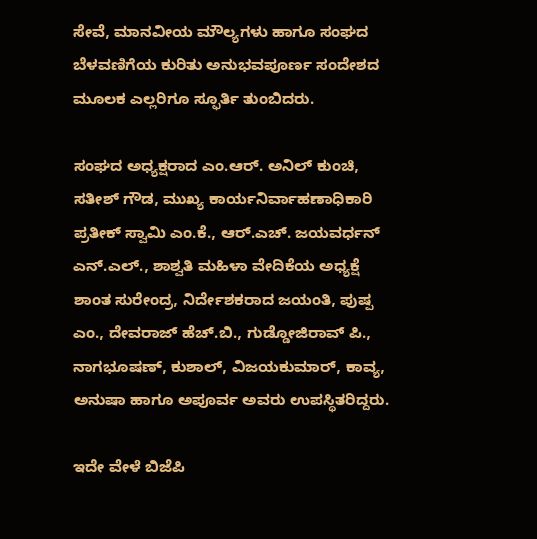ಸೇವೆ, ಮಾನವೀಯ ಮೌಲ್ಯಗಳು ಹಾಗೂ ಸಂಘದ ಬೆಳವಣಿಗೆಯ ಕುರಿತು ಅನುಭವಪೂರ್ಣ ಸಂದೇಶದ ಮೂಲಕ ಎಲ್ಲರಿಗೂ ಸ್ಫೂರ್ತಿ ತುಂಬಿದರು.

ಸಂಘದ ಅಧ್ಯಕ್ಷರಾದ ಎಂ.ಆರ್. ಅನಿಲ್ ಕುಂಚಿ, ಸತೀಶ್ ಗೌಡ, ಮುಖ್ಯ ಕಾರ್ಯನಿರ್ವಾಹಣಾಧಿಕಾರಿ ಪ್ರತೀಕ್ ಸ್ವಾಮಿ ಎಂ.ಕೆ., ಆರ್.ಎಚ್. ಜಯವರ್ಧನ್ ಎನ್.ಎಲ್., ಶಾಶ್ವತಿ ಮಹಿಳಾ ವೇದಿಕೆಯ ಅಧ್ಯಕ್ಷೆ ಶಾಂತ ಸುರೇಂದ್ರ, ನಿರ್ದೇಶಕರಾದ ಜಯಂತಿ, ಪುಷ್ಪ ಎಂ., ದೇವರಾಜ್ ಹೆಚ್.ಬಿ., ಗುಡ್ಡೋಜಿರಾವ್ ಪಿ., ನಾಗಭೂಷಣ್, ಕುಶಾಲ್, ವಿಜಯಕುಮಾರ್, ಕಾವ್ಯ, ಅನುಷಾ ಹಾಗೂ ಅಪೂರ್ವ ಅವರು ಉಪಸ್ಥಿತರಿದ್ದರು.

ಇದೇ ವೇಳೆ ಬಿಜೆಪಿ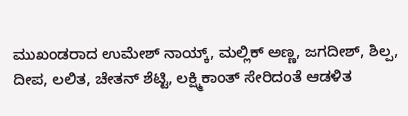ಮುಖಂಡರಾದ ಉಮೇಶ್ ನಾಯ್ಕ್, ಮಲ್ಲಿಕ್ ಅಣ್ಣ, ಜಗದೀಶ್, ಶಿಲ್ಪ, ದೀಪ, ಲಲಿತ, ಚೇತನ್ ಶೆಟ್ಟಿ, ಲಕ್ಷ್ಮಿಕಾಂತ್ ಸೇರಿದಂತೆ ಆಡಳಿತ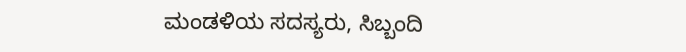ಮಂಡಳಿಯ ಸದಸ್ಯರು, ಸಿಬ್ಬಂದಿ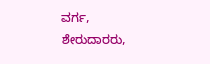ವರ್ಗ, ಶೇರುದಾರರು,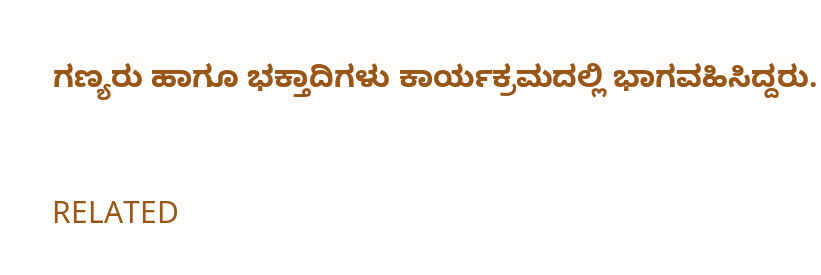ಗಣ್ಯರು ಹಾಗೂ ಭಕ್ತಾದಿಗಳು ಕಾರ್ಯಕ್ರಮದಲ್ಲಿ ಭಾಗವಹಿಸಿದ್ದರು.

RELATED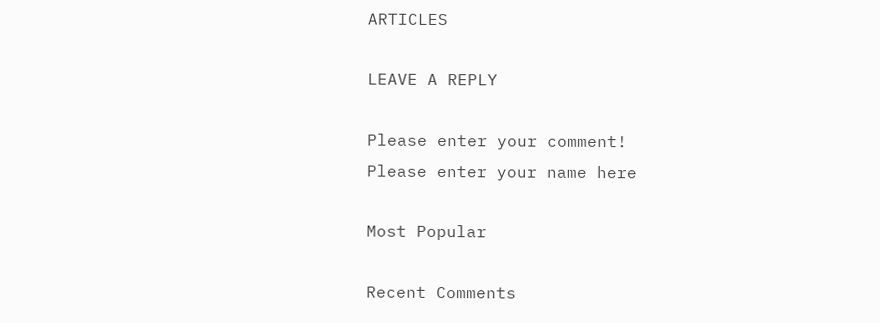ARTICLES

LEAVE A REPLY

Please enter your comment!
Please enter your name here

Most Popular

Recent Comments